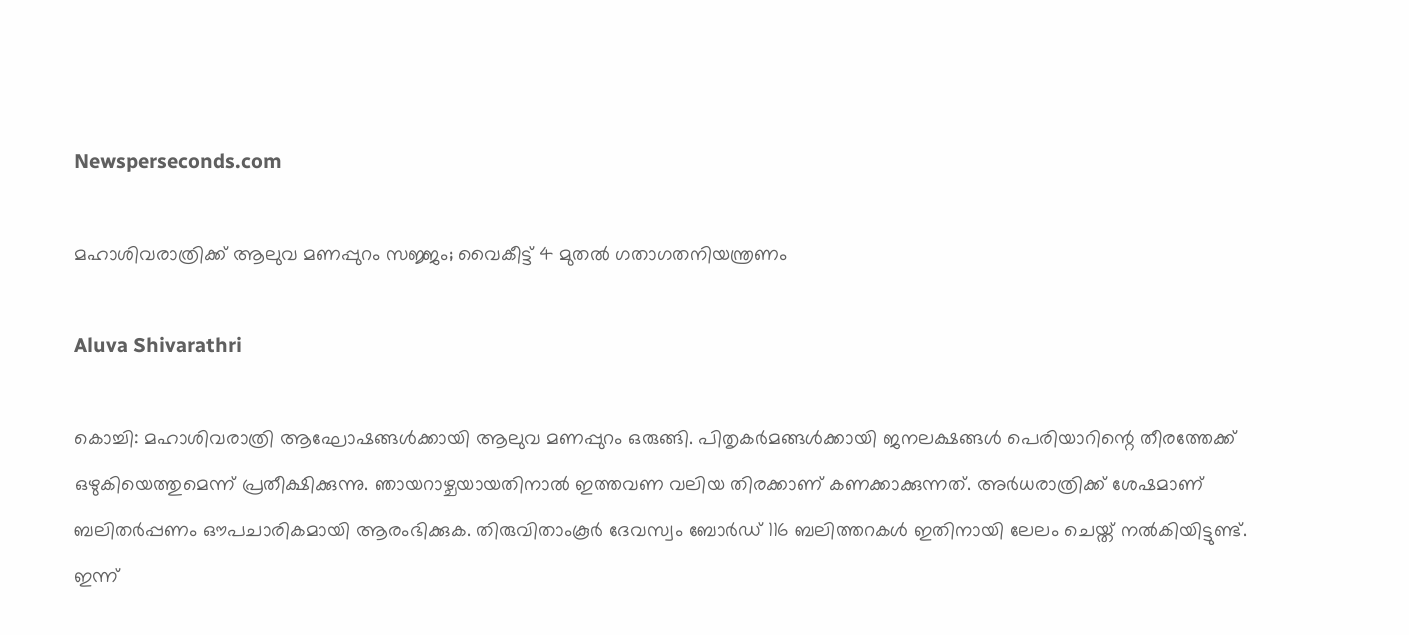Newsperseconds.com

മഹാശിവരാത്രിക്ക് ആലുവ മണപ്പുറം സജ്ജം; വൈകീട്ട് 4 മുതല്‍ ഗതാഗതനിയന്ത്രണം

Aluva Shivarathri

കൊച്ചി: മഹാശിവരാത്രി ആഘോഷങ്ങള്‍ക്കായി ആലുവ മണപ്പുറം ഒരുങ്ങി. പിതൃകര്‍മങ്ങള്‍ക്കായി ജനലക്ഷങ്ങള്‍ പെരിയാറിന്റെ തീരത്തേക്ക് ഒഴുകിയെത്തുമെന്ന് പ്രതീക്ഷിക്കുന്നു. ഞായറാഴ്ചയായതിനാല്‍ ഇത്തവണ വലിയ തിരക്കാണ് കണക്കാക്കുന്നത്. അര്‍ധരാത്രിക്ക് ശേഷമാണ് ബലിതര്‍പ്പണം ഔപചാരികമായി ആരംഭിക്കുക. തിരുവിതാംകൂര്‍ ദേവസ്വം ബോര്‍ഡ് 116 ബലിത്തറകള്‍ ഇതിനായി ലേലം ചെയ്ത് നല്‍കിയിട്ടുണ്ട്. ഇന്ന്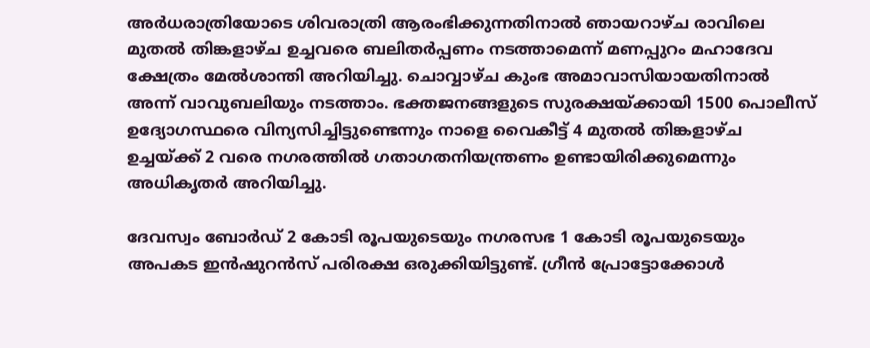അര്‍ധരാത്രിയോടെ ശിവരാത്രി ആരംഭിക്കുന്നതിനാല്‍ ഞായറാഴ്ച രാവിലെ മുതല്‍ തിങ്കളാഴ്ച ഉച്ചവരെ ബലിതര്‍പ്പണം നടത്താമെന്ന് മണപ്പുറം മഹാദേവ ക്ഷേത്രം മേല്‍ശാന്തി അറിയിച്ചു. ചൊവ്വാഴ്ച കുംഭ അമാവാസിയായതിനാല്‍ അന്ന് വാവുബലിയും നടത്താം. ഭക്തജനങ്ങളുടെ സുരക്ഷയ്ക്കായി 1500 പൊലീസ് ഉദ്യോഗസ്ഥരെ വിന്യസിച്ചിട്ടുണ്ടെന്നും നാളെ വൈകീട്ട് 4 മുതല്‍ തിങ്കളാഴ്ച ഉച്ചയ്ക്ക് 2 വരെ നഗരത്തില്‍ ഗതാഗതനിയന്ത്രണം ഉണ്ടായിരിക്കുമെന്നും അധികൃതര്‍ അറിയിച്ചു.

ദേവസ്വം ബോര്‍ഡ് 2 കോടി രൂപയുടെയും നഗരസഭ 1 കോടി രൂപയുടെയും അപകട ഇന്‍ഷുറന്‍സ് പരിരക്ഷ ഒരുക്കിയിട്ടുണ്ട്. ഗ്രീന്‍ പ്രോട്ടോക്കോള്‍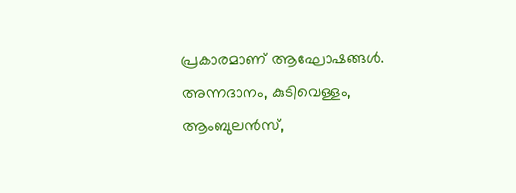പ്രകാരമാണ് ആഘോഷങ്ങള്‍. അന്നദാനം, കുടിവെള്ളം, ആംബുലന്‍സ്,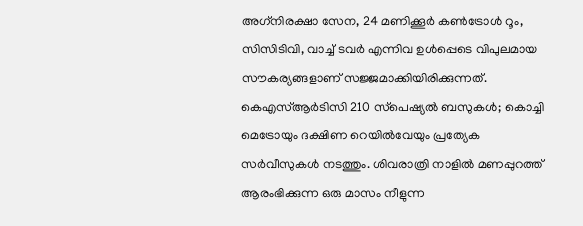അഗ്‌നിരക്ഷാ സേന, 24 മണിക്കൂര്‍ കണ്‍ട്രോള്‍ റൂം, സിസിടിവി, വാച്ച് ടവര്‍ എന്നിവ ഉള്‍പ്പെടെ വിപുലമായ സൗകര്യങ്ങളാണ് സജ്ജമാക്കിയിരിക്കുന്നത്. കെഎസ്ആര്‍ടിസി 210 സ്‌പെഷ്യല്‍ ബസുകള്‍; കൊച്ചി മെട്രോയും ദക്ഷിണ റെയില്‍വേയും പ്രത്യേക സര്‍വീസുകള്‍ നടത്തും. ശിവരാത്രി നാളില്‍ മണപ്പുറത്ത് ആരംഭിക്കുന്ന ഒരു മാസം നീളുന്ന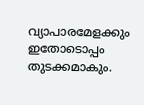വ്യാപാരമേളക്കും ഇതോടൊപ്പം തുടക്കമാകും.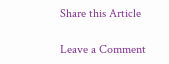Share this Article

Leave a Comment